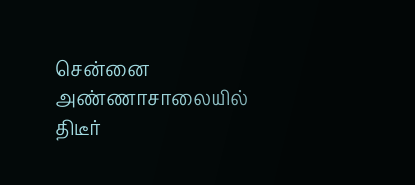சென்னை அண்ணாசாலையில் திடீர்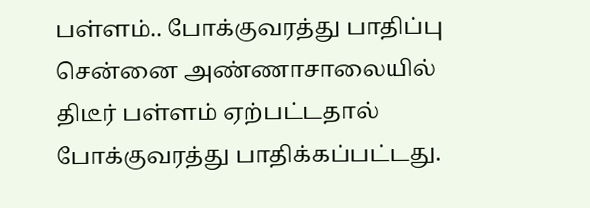பள்ளம்.. போக்குவரத்து பாதிப்பு
சென்னை அண்ணாசாலையில் திடீர் பள்ளம் ஏற்பட்டதால் போக்குவரத்து பாதிக்கப்பட்டது.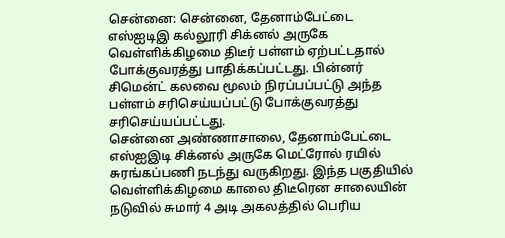சென்னை: சென்னை, தேனாம்பேட்டை எஸ்ஐடிஇ கல்லூரி சிக்னல் அருகே வெள்ளிக்கிழமை திடீர் பள்ளம் ஏற்பட்டதால் போக்குவரத்து பாதிக்கப்பட்டது. பின்னர் சிமென்ட் கலவை மூலம் நிரப்பப்பட்டு அந்த பள்ளம் சரிசெய்யப்பட்டு போக்குவரத்து சரிசெய்யப்பட்டது.
சென்னை அண்ணாசாலை, தேனாம்பேட்டை எஸ்ஐஇடி சிக்னல் அருகே மெட்ரோல் ரயில் சுரங்கப்பணி நடந்து வருகிறது. இந்த பகுதியில் வெள்ளிக்கிழமை காலை திடீரென சாலையின் நடுவில் சுமார் 4 அடி அகலத்தில் பெரிய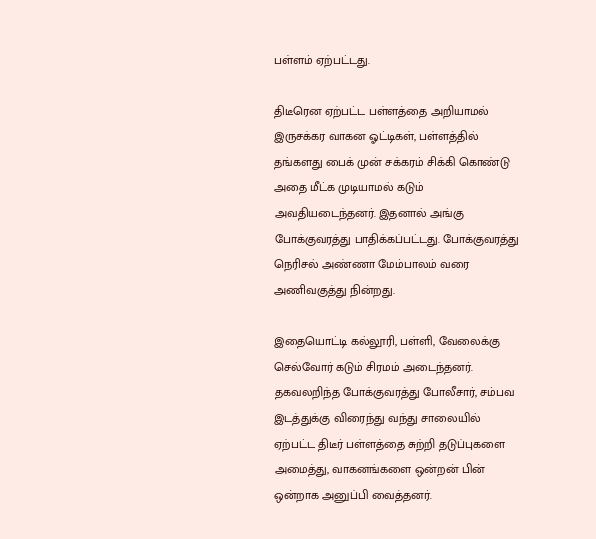பள்ளம் ஏற்பட்டது.

திடீரென ஏற்பட்ட பள்ளத்தை அறியாமல் இருசக்கர வாகன ஓட்டிகள், பள்ளத்தில் தங்களது பைக் முன் சக்கரம் சிக்கி கொண்டு அதை மீட்க முடியாமல் கடும் அவதியடைந்தனர். இதனால் அங்கு போக்குவரத்து பாதிக்கப்பட்டது. போக்குவரத்து நெரிசல் அண்ணா மேம்பாலம் வரை அணிவகுத்து நின்றது.

இதையொட்டி கல்லூரி, பள்ளி, வேலைக்கு செல்வோர் கடும் சிரமம் அடைந்தனர். தகவலறிந்த போக்குவரத்து போலீசார், சம்பவ இடத்துக்கு விரைந்து வந்து சாலையில் ஏற்பட்ட திடீர் பள்ளத்தை சுற்றி தடுப்புகளை அமைத்து, வாகனங்களை ஒன்றன் பின் ஒன்றாக அனுப்பி வைத்தனர்.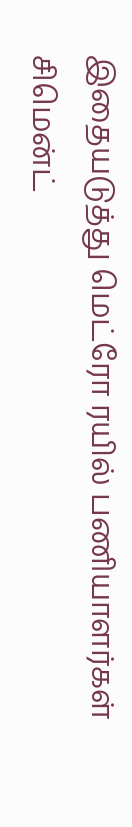இதையடுத்து மெட்ரோ ரயில் பணியாளர்கள் சிமென்ட்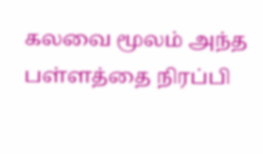கலவை மூலம் அந்த பள்ளத்தை நிரப்பி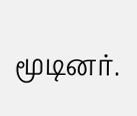மூடினர்.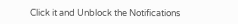Click it and Unblock the Notifications